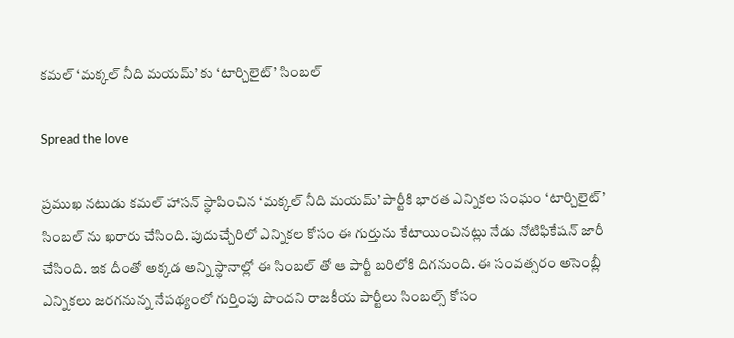కమల్ ‘మక్కల్ నీది మయమ్’ కు ‘టార్చిలైట్’ సింబల్

Spread the love

ప్రముఖ నటుడు కమల్ హాసన్ స్థాపించిన ‘మక్కల్ నీది మయమ్’ పార్టీకి భారత ఎన్నికల సంఘం ‘టార్చిలైట్’ సింబల్ ను ఖరారు చేసింది. పుదుచ్చేరిలో ఎన్నికల కోసం ఈ గుర్తును కేటాయించినట్లు నేడు నోటిఫికేషన్ జారీ చేసింది. ఇక దీంతో అక్కడ అన్ని స్థానాల్లో ఈ సింబల్ తో ఆ పార్టీ బరిలోకి దిగనుంది. ఈ సంవత్సరం అసెంబ్లీ ఎన్నికలు జరగనున్న నేపథ్యంలో గుర్తింపు పొందని రాజకీయ పార్టీలు సింబల్స్ కోసం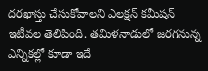దరఖాస్తు చేసుకోవాలని ఎలక్షన్ కమీషన్ ఇటీవల తెలిపింది. తమిళనాడులో జరగనున్న ఎన్నికల్లో కూడా ఇదే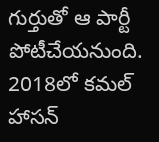గుర్తుతో ఆ పార్టీ పోటీచేయనుంది. 2018లో కమల్ హాసన్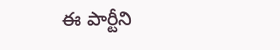ఈ పార్టీని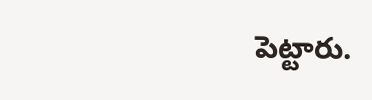పెట్టారు.